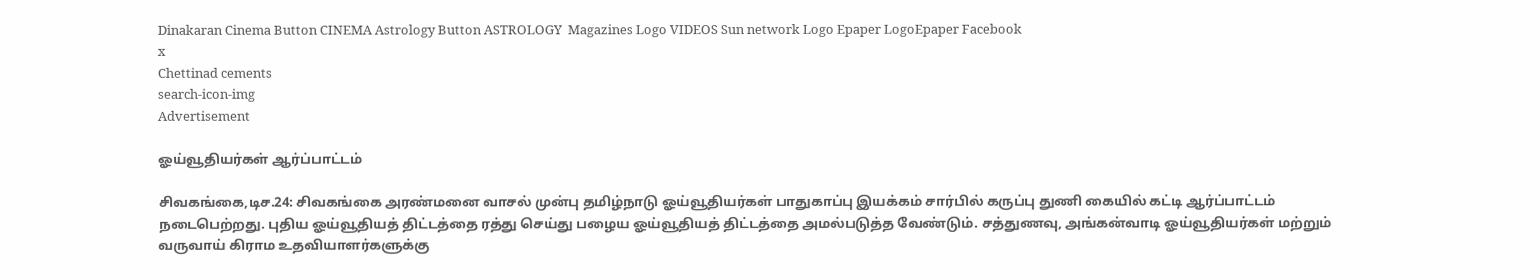Dinakaran Cinema Button CINEMA Astrology Button ASTROLOGY  Magazines Logo VIDEOS Sun network Logo Epaper LogoEpaper Facebook
x
Chettinad cements
search-icon-img
Advertisement

ஓய்வூதியர்கள் ஆர்ப்பாட்டம்

சிவகங்கை,டிச.24: சிவகங்கை அரண்மனை வாசல் முன்பு தமிழ்நாடு ஓய்வூதியர்கள் பாதுகாப்பு இயக்கம் சார்பில் கருப்பு துணி கையில் கட்டி ஆர்ப்பாட்டம் நடைபெற்றது. புதிய ஓய்வூதியத் திட்டத்தை ரத்து செய்து பழைய ஓய்வூதியத் திட்டத்தை அமல்படுத்த வேண்டும். சத்துணவு, அங்கன்வாடி ஓய்வூதியர்கள் மற்றும் வருவாய் கிராம உதவியாளர்களுக்கு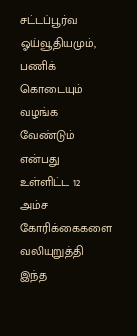சட்டப்பூர்வ ஓய்வூதியமும், பணிக் கொடையும் வழங்க வேண்டும் என்பது உள்ளிட்ட 12 அம்ச கோரிக்கைகளை வலியுறுத்தி இந்த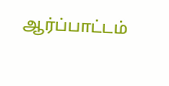ஆர்ப்பாட்டம்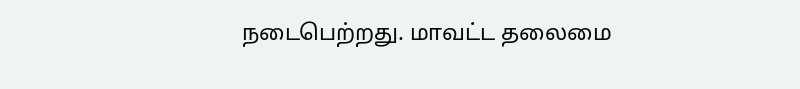நடைபெற்றது. மாவட்ட தலைமை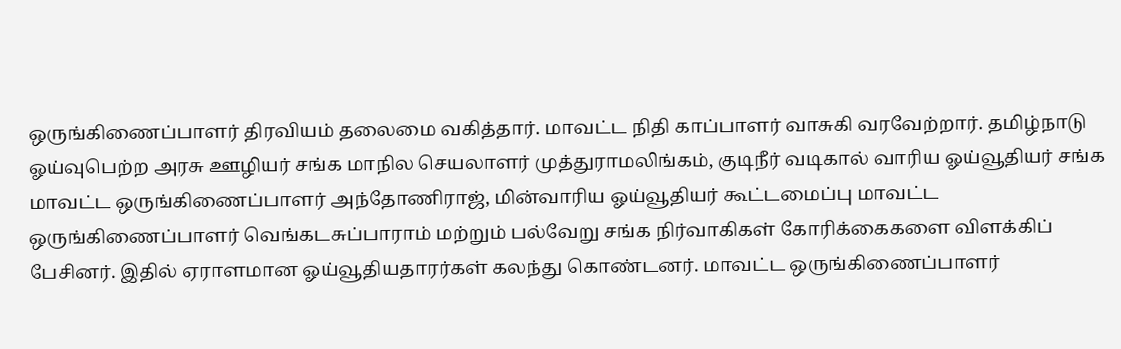ஒருங்கிணைப்பாளர் திரவியம் தலைமை வகித்தார். மாவட்ட நிதி காப்பாளர் வாசுகி வரவேற்றார். தமிழ்நாடு ஓய்வுபெற்ற அரசு ஊழியர் சங்க மாநில செயலாளர் முத்துராமலிங்கம், குடிநீர் வடிகால் வாரிய ஓய்வூதியர் சங்க மாவட்ட ஒருங்கிணைப்பாளர் அந்தோணிராஜ், மின்வாரிய ஓய்வூதியர் கூட்டமைப்பு மாவட்ட ஒருங்கிணைப்பாளர் வெங்கடசுப்பாராம் மற்றும் பல்வேறு சங்க நிர்வாகிகள் கோரிக்கைகளை விளக்கிப் பேசினர். இதில் ஏராளமான ஓய்வூதியதாரர்கள் கலந்து கொண்டனர். மாவட்ட ஒருங்கிணைப்பாளர்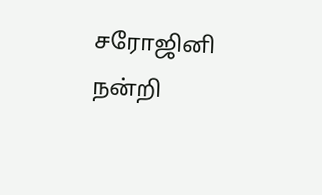சரோஜினி நன்றி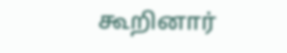கூறினார்